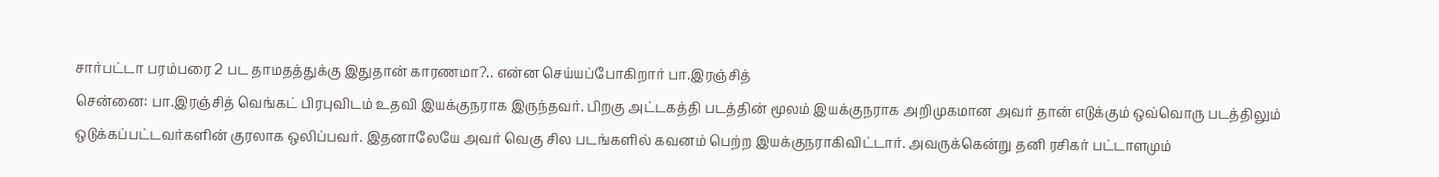சார்பட்டா பரம்பரை 2 பட தாமதத்துக்கு இதுதான் காரணமா?.. என்ன செய்யப்போகிறார் பா.இரஞ்சித்
சென்னை: பா.இரஞ்சித் வெங்கட் பிரபுவிடம் உதவி இயக்குநராக இருந்தவர். பிறகு அட்டகத்தி படத்தின் மூலம் இயக்குநராக அறிமுகமான அவர் தான் எடுக்கும் ஒவ்வொரு படத்திலும் ஒடுக்கப்பட்டவர்களின் குரலாக ஒலிப்பவர். இதனாலேயே அவர் வெகு சில படங்களில் கவனம் பெற்ற இயக்குநராகிவிட்டார். அவருக்கென்று தனி ரசிகர் பட்டாளமும்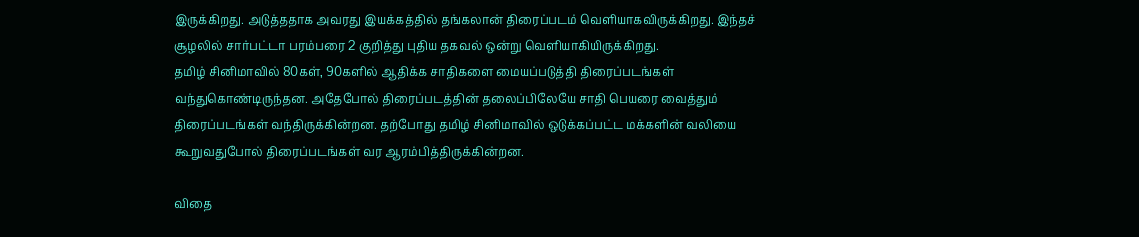இருக்கிறது. அடுத்ததாக அவரது இயக்கத்தில் தங்கலான் திரைப்படம் வெளியாகவிருக்கிறது. இந்தச் சூழலில் சார்பட்டா பரம்பரை 2 குறித்து புதிய தகவல் ஒன்று வெளியாகியிருக்கிறது.
தமிழ் சினிமாவில் 80கள், 90களில் ஆதிக்க சாதிகளை மையப்படுத்தி திரைப்படங்கள் வந்துகொண்டிருந்தன. அதேபோல் திரைப்படத்தின் தலைப்பிலேயே சாதி பெயரை வைத்தும் திரைப்படங்கள் வந்திருக்கின்றன. தற்போது தமிழ் சினிமாவில் ஒடுக்கப்பட்ட மக்களின் வலியை கூறுவதுபோல் திரைப்படங்கள் வர ஆரம்பித்திருக்கின்றன.

விதை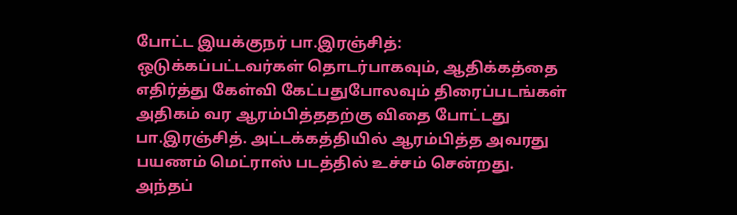போட்ட இயக்குநர் பா.இரஞ்சித்: ஒடுக்கப்பட்டவர்கள் தொடர்பாகவும், ஆதிக்கத்தை எதிர்த்து கேள்வி கேட்பதுபோலவும் திரைப்படங்கள் அதிகம் வர ஆரம்பித்ததற்கு விதை போட்டது பா.இரஞ்சித். அட்டக்கத்தியில் ஆரம்பித்த அவரது பயணம் மெட்ராஸ் படத்தில் உச்சம் சென்றது. அந்தப்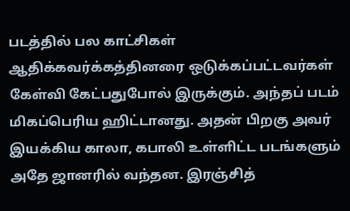படத்தில் பல காட்சிகள் ஆதிக்கவர்க்கத்தினரை ஒடுக்கப்பட்டவர்கள் கேள்வி கேட்பதுபோல் இருக்கும். அந்தப் படம் மிகப்பெரிய ஹிட்டானது. அதன் பிறகு அவர் இயக்கிய காலா, கபாலி உள்ளிட்ட படங்களும் அதே ஜானரில் வந்தன. இரஞ்சித்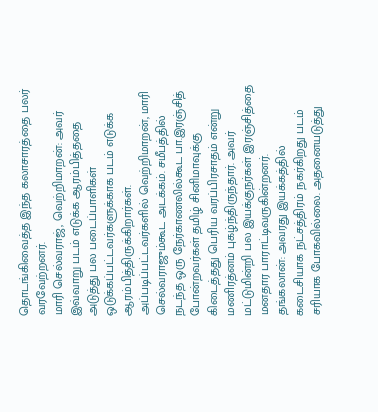தொடங்கிவைத்த இந்த கலாசாரத்தை பலர் வரவேற்றனர்.
மாரி செல்வராஜ், வெற்றிமாறன்: அவர் இவ்வாறு படம் எடுக்க ஆரம்பித்ததை அடுத்து பல படைப்பாளிகள் ஒடுக்கப்பட்டவர்களுக்காக படம் எடுக்க ஆரம்பித்திருக்கிறார்கள். அப்படிப்பட்டவர்களில் வெற்றிமாறன், மாரி செல்வராஜும்கூட அடக்கம். சமீபத்தில் நடந்த ஒரு நேர்காணலில்கூட பா.இரஞ்சித் போன்றவர்கள் தமிழ் சினிமாவுக்கு கிடைத்தது பெரிய வரப்பிரசாதம் என்று மணிரத்னம் புகழ்ந்திருந்தார். அவர் மட்டுமின்றி பல இயக்குநர்கள் இரஞ்சித்தை மனதார பாராட்டிவருகின்றனர்.
தங்கலான்: அவரது இயக்கத்தில் கடைசியாக நட்சத்திரம் நகர்கிறது படம் சரியாக போகவில்லை. அதனையடுத்து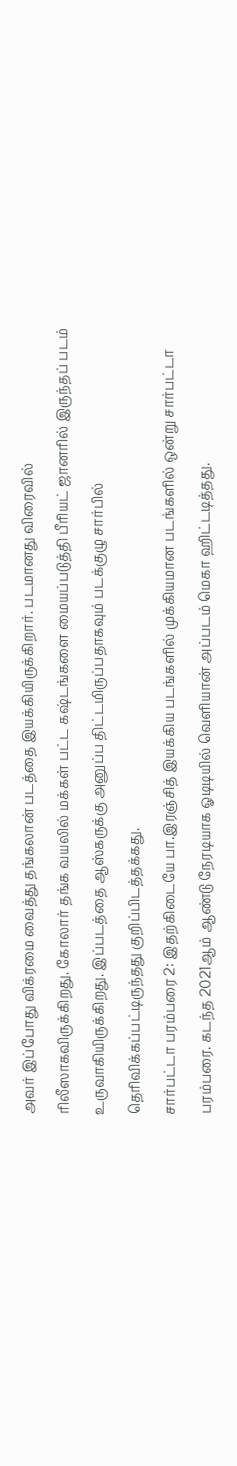அவர் இப்போது விக்ரமை வைத்து தங்கலான் படத்தை இயக்கியிருக்கிறார். படமானது விரைவில் ரிலீஸாகவிருக்கிறது. கோலார் தங்க வயலில் மக்கள் பட்ட கஷ்டங்களை மையப்படுத்தி பீரியட் ஜானரில் இருந்தப் படம் உருவாகியிருக்கிறது. இப்படத்தை ஆஸ்கருக்கு அனுப்ப திட்டமிருப்பதாகவும் படக்குழு சார்பில் தெரிவிக்கப்பட்டிருந்தது குறிப்பிடத்தக்கது.
சார்பட்டா பரம்பரை 2: இதற்கிடையே பா.இரஞ்சித் இயக்கிய படங்களில் முக்கியமான படங்களில் ஒன்று சார்பட்டா பரம்பரை. கடந்த 2021ஆம் ஆண்டு நேரடியாக ஓடிடியில் வெளியான் அப்படம் மெகா ஹிட்டடித்தது.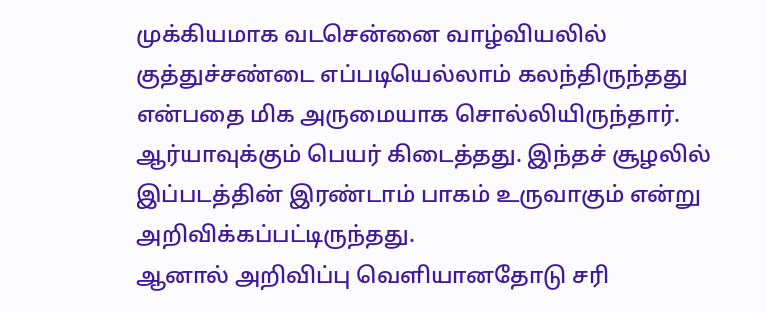முக்கியமாக வடசென்னை வாழ்வியலில் குத்துச்சண்டை எப்படியெல்லாம் கலந்திருந்தது என்பதை மிக அருமையாக சொல்லியிருந்தார். ஆர்யாவுக்கும் பெயர் கிடைத்தது. இந்தச் சூழலில் இப்படத்தின் இரண்டாம் பாகம் உருவாகும் என்று அறிவிக்கப்பட்டிருந்தது.
ஆனால் அறிவிப்பு வெளியானதோடு சரி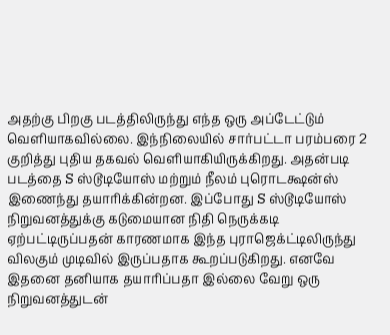அதற்கு பிறகு படத்திலிருந்து எந்த ஒரு அப்டேட்டும் வெளியாகவில்லை. இந்நிலையில் சார்பட்டா பரம்பரை 2 குறித்து புதிய தகவல் வெளியாகியிருக்கிறது. அதன்படி படத்தை S ஸ்டூடியோஸ் மற்றும் நீலம் புரொடக்ஷன்ஸ் இணைந்து தயாரிக்கின்றன. இப்போது S ஸ்டூடியோஸ் நிறுவனத்துக்கு கடுமையான நிதி நெருக்கடி ஏற்பட்டிருப்பதன் காரணமாக இந்த புராஜெக்ட்டிலிருந்து விலகும் முடிவில் இருப்பதாக கூறப்படுகிறது. எனவே இதனை தனியாக தயாரிப்பதா இல்லை வேறு ஒரு நிறுவனத்துடன்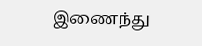இணைந்து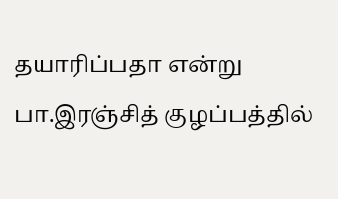தயாரிப்பதா என்று பா.இரஞ்சித் குழப்பத்தில்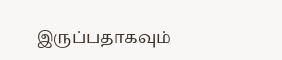இருப்பதாகவும்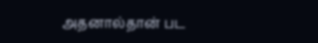அதனால்தான் பட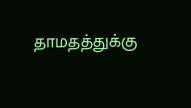தாமதத்துக்கு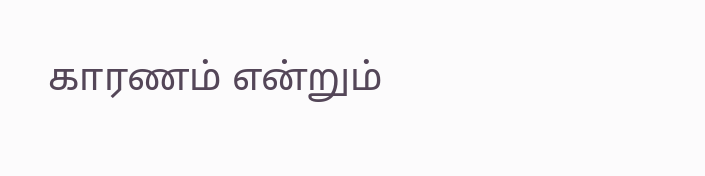காரணம் என்றும்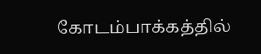கோடம்பாக்கத்தில்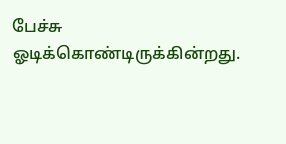பேச்சு ஓடிக்கொண்டிருக்கின்றது.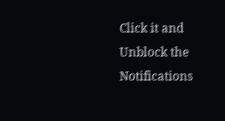Click it and Unblock the Notifications